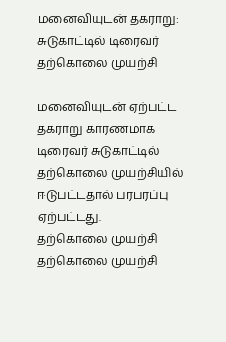மனைவியுடன் தகராறு: சுடுகாட்டில் டிரைவர் தற்கொலை முயற்சி

மனைவியுடன் ஏற்பட்ட தகராறு காரணமாக டிரைவர் சுடுகாட்டில் தற்கொலை முயற்சியில் ஈடுபட்டதால் பரபரப்பு ஏற்பட்டது.
தற்கொலை முயற்சி
தற்கொலை முயற்சி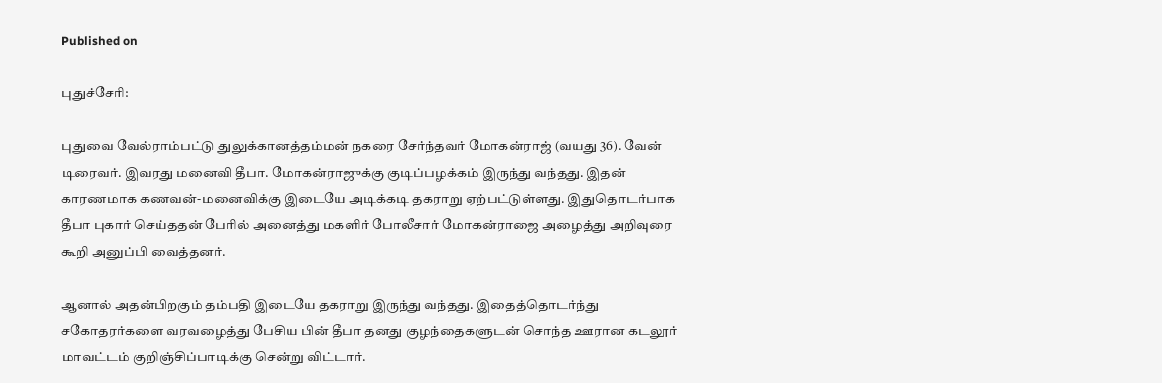Published on

புதுச்சேரி:

புதுவை வேல்ராம்பட்டு துலுக்கானத்தம்மன் நகரை சேர்ந்தவர் மோகன்ராஜ் (வயது 36). வேன் டிரைவர். இவரது மனைவி தீபா. மோகன்ராஜுக்கு குடிப்பழக்கம் இருந்து வந்தது. இதன் காரணமாக கணவன்-மனைவிக்கு இடையே அடிக்கடி தகராறு ஏற்பட்டுள்ளது. இதுதொடர்பாக தீபா புகார் செய்ததன் பேரில் அனைத்து மகளிர் போலீசார் மோகன்ராஜை அழைத்து அறிவுரை கூறி அனுப்பி வைத்தனர்.

ஆனால் அதன்பிறகும் தம்பதி இடையே தகராறு இருந்து வந்தது. இதைத்தொடர்ந்து சகோதரர்களை வரவழைத்து பேசிய பின் தீபா தனது குழந்தைகளுடன் சொந்த ஊரான கடலூர் மாவட்டம் குறிஞ்சிப்பாடிக்கு சென்று விட்டார்.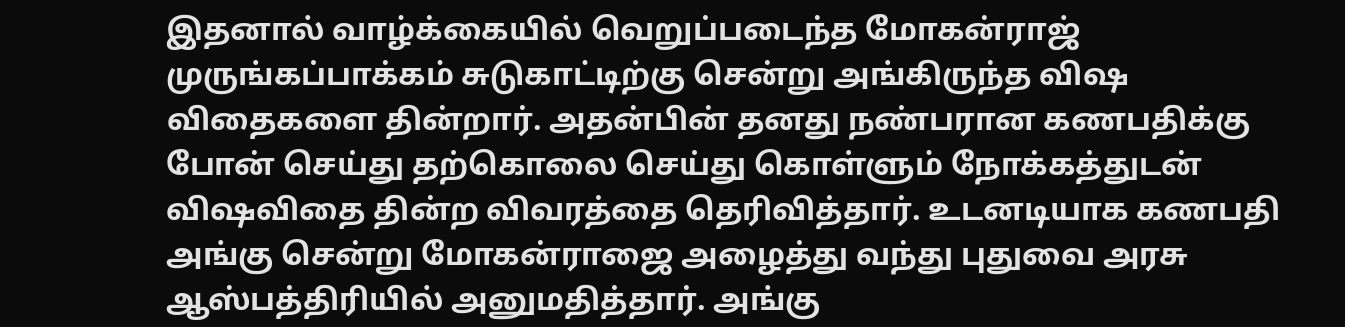இதனால் வாழ்க்கையில் வெறுப்படைந்த மோகன்ராஜ் முருங்கப்பாக்கம் சுடுகாட்டிற்கு சென்று அங்கிருந்த விஷ விதைகளை தின்றார். அதன்பின் தனது நண்பரான கணபதிக்கு போன் செய்து தற்கொலை செய்து கொள்ளும் நோக்கத்துடன் விஷவிதை தின்ற விவரத்தை தெரிவித்தார். உடனடியாக கணபதி அங்கு சென்று மோகன்ராஜை அழைத்து வந்து புதுவை அரசு ஆஸ்பத்திரியில் அனுமதித்தார். அங்கு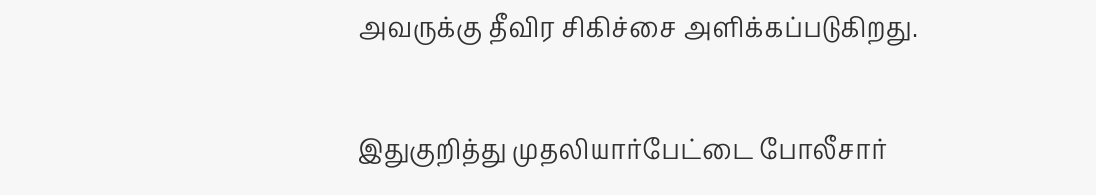அவருக்கு தீவிர சிகிச்சை அளிக்கப்படுகிறது.

இதுகுறித்து முதலியார்பேட்டை போலீசார்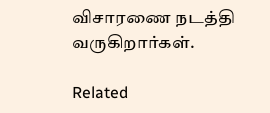விசாரணை நடத்தி வருகிறார்கள்.

Related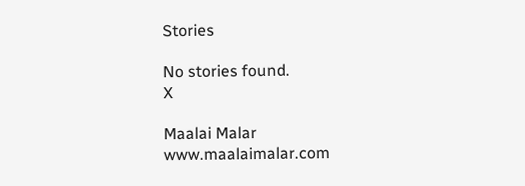Stories

No stories found.
X

Maalai Malar
www.maalaimalar.com